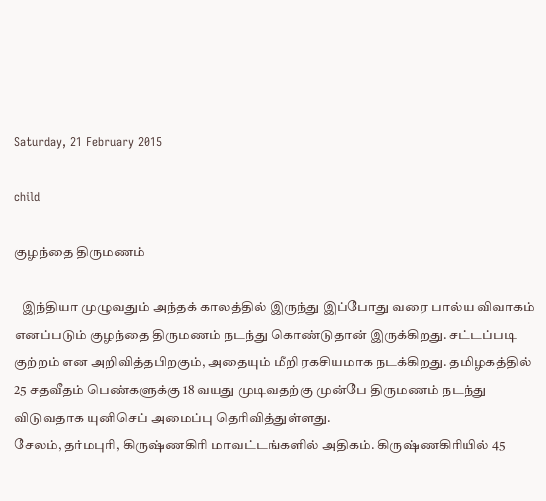Saturday, 21 February 2015

child

குழந்தை திருமணம்

   இந்தியா முழுவதும் அந்தக் காலத்தில் இருந்து இப்போது வரை பால்ய விவாகம் எனப்படும் குழந்தை திருமணம் நடந்து கொண்டுதான் இருக்கிறது. சட்டப்படி குற்றம் என அறிவித்தபிறகும், அதையும் மீறி ரகசியமாக நடக்கிறது. தமிழகத்தில் 25 சதவீதம் பெண்களுக்கு 18 வயது முடிவதற்கு முன்பே திருமணம் நடந்து விடுவதாக யுனிசெப் அமைப்பு தெரிவித்துள்ளது.
சேலம், தர்மபுரி, கிருஷ்ணகிரி மாவட்டங்களில் அதிகம். கிருஷ்ணகிரியில் 45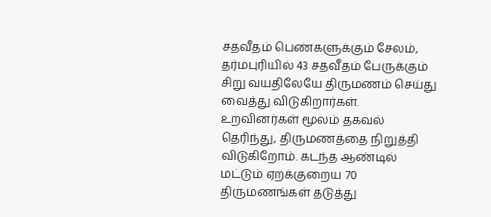சதவீதம் பெண்களுக்கும் சேலம், தர்மபுரியில் 43 சதவீதம் பேருக்கும் சிறு வயதிலேயே திருமணம் செய்து வைத்து விடுகிறார்கள். உறவினர்கள் மூலம் தகவல் தெரிந்து, திருமணத்தை நிறுத்தி விடுகிறோம். கடந்த ஆண்டில் மட்டும் ஏறக்குறைய 70 திருமணங்கள் தடுத்து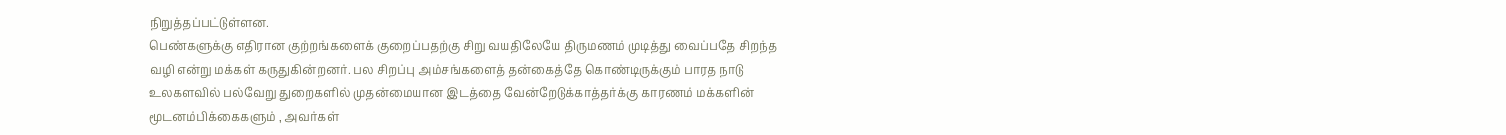நிறுத்தப்பட்டுள்ளன.
பெண்களுக்கு எதிரான குற்றங்களைக் குறைப்பதற்கு சிறு வயதிலேயே திருமணம் முடித்து வைப்பதே சிறந்த வழி என்று மக்கள் கருதுகின்றனர். பல சிறப்பு அம்சங்களைத் தன்கைத்தே கொண்டிருக்கும் பாரத நாடு உலகளவில் பல்வேறு துறைகளில் முதன்மையான இடத்தை வேன்றேடுக்காத்தர்க்கு காரணம் மக்களின் மூடனம்பிக்கைகளும் , அவர்கள்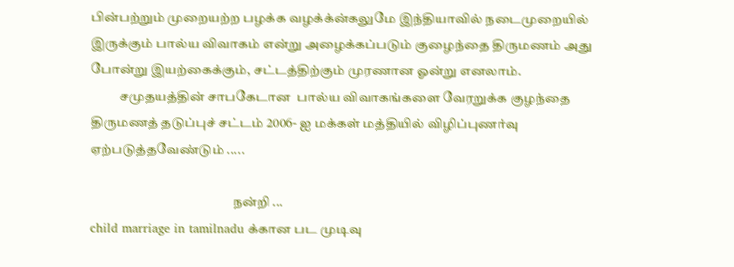பின்பற்றும் முறையற்ற பழக்க வழக்க்ன்கலுமே இந்தியாவில் நடைமுறையில் இருக்கும் பால்ய விவாகம் என்று அழைக்கப்படும் குழைந்தை திருமணம் அது போன்று இயற்கைக்கும், சட்டத்திற்கும் முரணான ஓன்று எனலாம்.
           சமுதயத்தின் சாபகேடான  பால்ய விவாகங்களை வேரறுக்க குழந்தை திருமணத் தடுப்புச் சட்டம் 2006- ஐ மக்கள் மத்தியில் விழிப்புணர்வு ஏற்படுத்தவேண்டும் .....

                                                      நன்றி ...
child marriage in tamilnadu க்கான பட முடிவு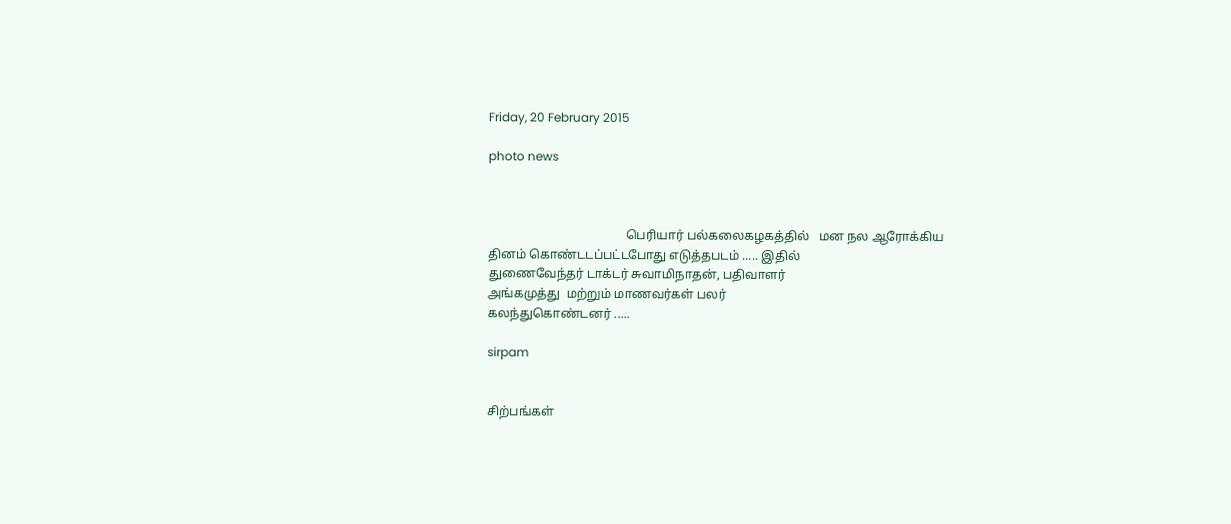Friday, 20 February 2015

photo news



                                            பெரியார் பல்கலைகழகத்தில்   மன நல ஆரோக்கிய                                                      தினம் கொண்டடப்பட்டபோது எடுத்தபடம் ..... இதில்                                                        துணைவேந்தர் டாக்டர் சுவாமிநாதன், பதிவாளர்                                                               அங்கமுத்து  மற்றும் மாணவர்கள் பலர்                                                                                 கலந்துகொண்டனர் .....

sirpam


சிற்பங்கள்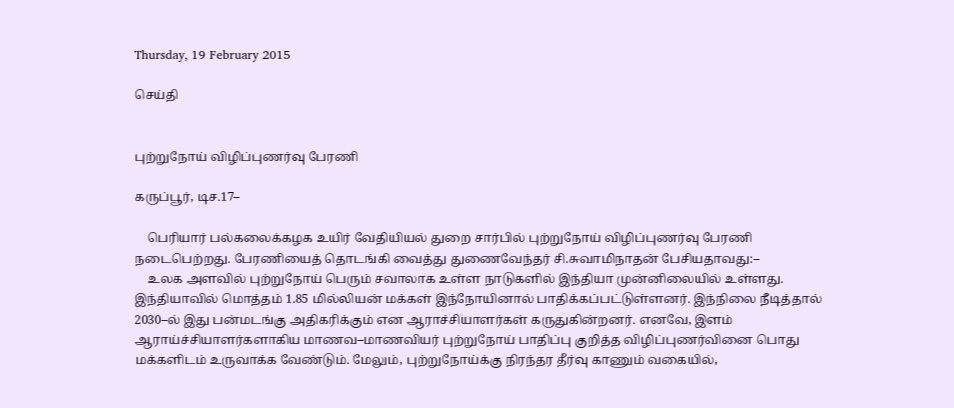Thursday, 19 February 2015

செய்தி


புற்றுநோய் விழிப்புணர்வு பேரணி

கருப்பூர், டிச.17–

    பெரியார் பல்கலைக்கழக உயிர் வேதியியல் துறை சார்பில் புற்றுநோய் விழிப்புணர்வு பேரணி நடைபெற்றது. பேரணியைத் தொடங்கி வைத்து துணைவேந்தர் சி.சுவாமிநாதன் பேசியதாவது:–
    உலக அளவில் புற்றுநோய் பெரும் சவாலாக உள்ள நாடுகளில் இந்தியா முன்னிலையில் உள்ளது. இந்தியாவில் மொத்தம் 1.85 மில்லியன் மக்கள் இந்நோயினால் பாதிக்கப்பட்டுள்ளனர். இந்நிலை நீடித்தால் 2030–ல் இது பன்மடங்கு அதிகரிக்கும் என ஆராச்சியாளர்கள் கருதுகின்றனர். எனவே, இளம் ஆராய்ச்சியாளர்களாகிய மாணவ–மாணவியர் புற்றுநோய் பாதிப்பு குறித்த விழிப்புணர்வினை பொது மக்களிடம் உருவாக்க வேண்டும். மேலும், புற்றுநோய்க்கு நிரந்தர தீர்வு காணும் வகையில்,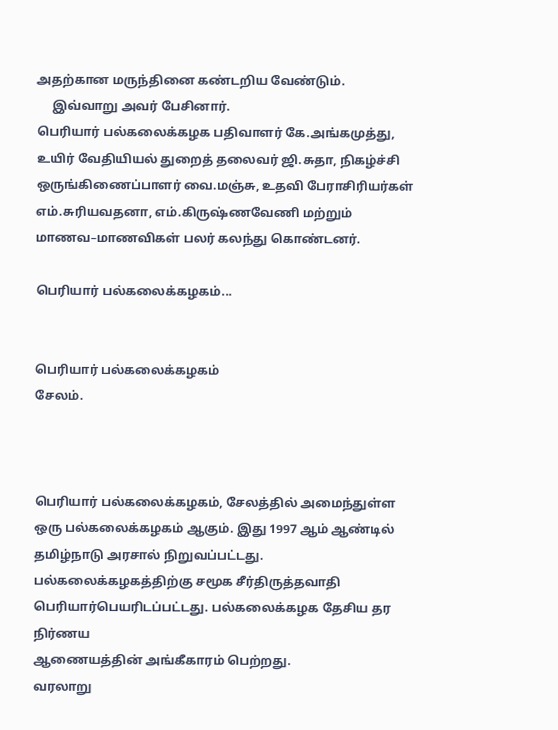அதற்கான மருந்தினை கண்டறிய வேண்டும்.
     இவ்வாறு அவர் பேசினார்.
பெரியார் பல்கலைக்கழக பதிவாளர் கே.அங்கமுத்து, உயிர் வேதியியல் துறைத் தலைவர் ஜி.சுதா, நிகழ்ச்சி ஒருங்கிணைப்பாளர் வை.மஞ்சு, உதவி பேராசிரியர்கள் எம்.சுரியவதனா, எம்.கிருஷ்ணவேணி மற்றும் மாணவ–மாணவிகள் பலர் கலந்து கொண்டனர்.

பெரியார் பல்கலைக்கழகம்...


பெரியார் பல்கலைக்கழகம்
சேலம்.



பெரியார் பல்கலைக்கழகம், சேலத்தில் அமைந்துள்ள ஒரு பல்கலைக்கழகம் ஆகும். இது 1997 ஆம் ஆண்டில் தமிழ்நாடு அரசால் நிறுவப்பட்டது. பல்கலைக்கழகத்திற்கு சமூக சீர்திருத்தவாதி பெரியார்பெயரிடப்பட்டது. பல்கலைக்கழக தேசிய தர நிர்ணய
ஆணையத்தின் அங்கீகாரம் பெற்றது.
வரலாறு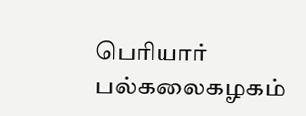பெரியார் பல்கலைகழகம்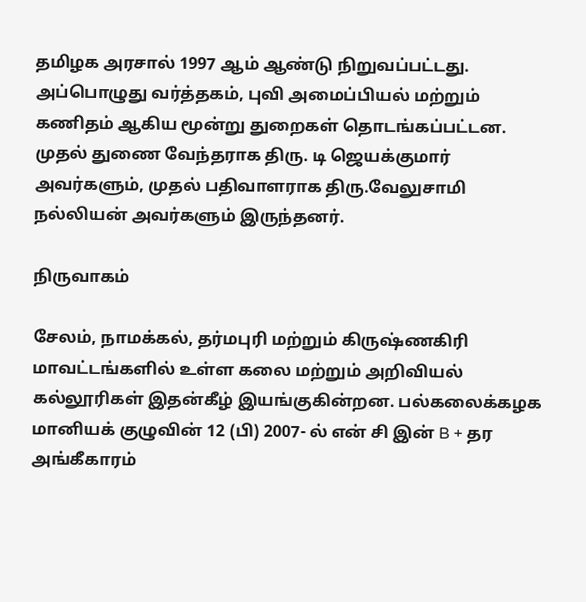தமிழக அரசால் 1997 ஆம் ஆண்டு நிறுவப்பட்டது. அப்பொழுது வர்த்தகம், புவி அமைப்பியல் மற்றும் கணிதம் ஆகிய மூன்று துறைகள் தொடங்கப்பட்டன. முதல் துணை வேந்தராக திரு. டி ஜெயக்குமார் அவர்களும், முதல் பதிவாளராக திரு.வேலுசாமி நல்லியன் அவர்களும் இருந்தனர்.

நிருவாகம்

சேலம், நாமக்கல், தர்மபுரி மற்றும் கிருஷ்ணகிரி மாவட்டங்களில் உள்ள கலை மற்றும் அறிவியல் கல்லூரிகள் இதன்கீழ் இயங்குகின்றன. பல்கலைக்கழக மானியக் குழுவின் 12 (பி) 2007- ல் என் சி இன் B + தர அங்கீகாரம்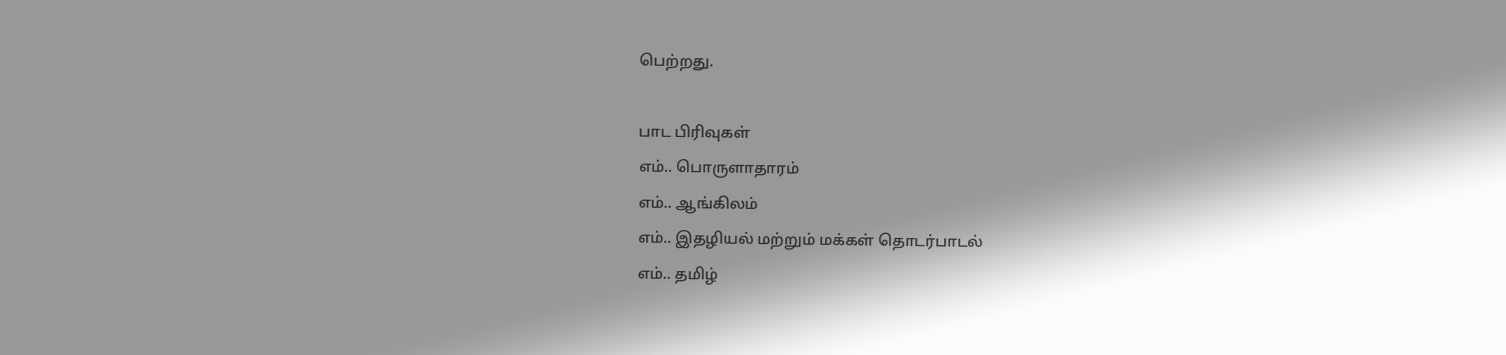பெற்றது.

பாட பிரிவுகள்
எம்.. பொருளாதாரம்
எம்.. ஆங்கிலம்
எம்.. இதழியல் மற்றும் மக்கள் தொடர்பாடல்
எம்.. தமிழ்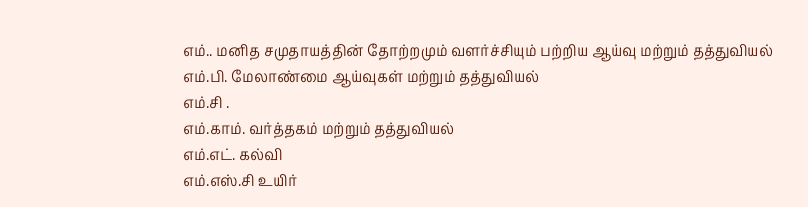எம்.. மனித சமுதாயத்தின் தோற்றமும் வளர்ச்சியும் பற்றிய ஆய்வு மற்றும் தத்துவியல்
எம்.பி. மேலாண்மை ஆய்வுகள் மற்றும் தத்துவியல்
எம்.சி .
எம்.காம். வர்த்தகம் மற்றும் தத்துவியல்
எம்.எட். கல்வி
எம்.எஸ்.சி உயிர்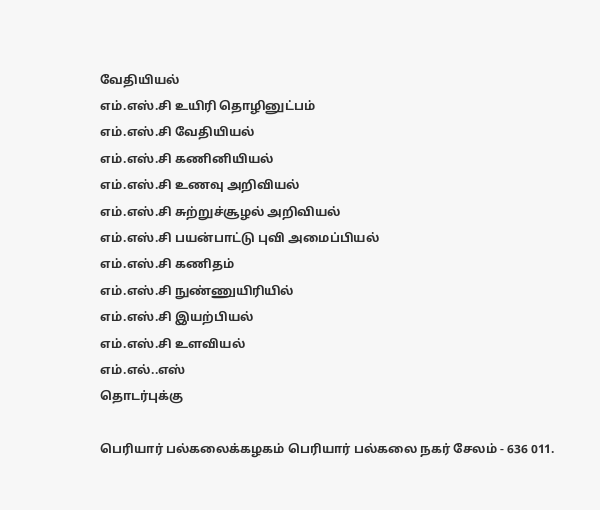வேதியியல்
எம்.எஸ்.சி உயிரி தொழினுட்பம்
எம்.எஸ்.சி வேதியியல்
எம்.எஸ்.சி கணினியியல்
எம்.எஸ்.சி உணவு அறிவியல்
எம்.எஸ்.சி சுற்றுச்சூழல் அறிவியல்
எம்.எஸ்.சி பயன்பாட்டு புவி அமைப்பியல்
எம்.எஸ்.சி கணிதம்
எம்.எஸ்.சி நுண்ணுயிரியில்
எம்.எஸ்.சி இயற்பியல்
எம்.எஸ்.சி உளவியல்
எம்.எல்..எஸ்
தொடர்புக்கு

பெரியார் பல்கலைக்கழகம் பெரியார் பல்கலை நகர் சேலம் - 636 011.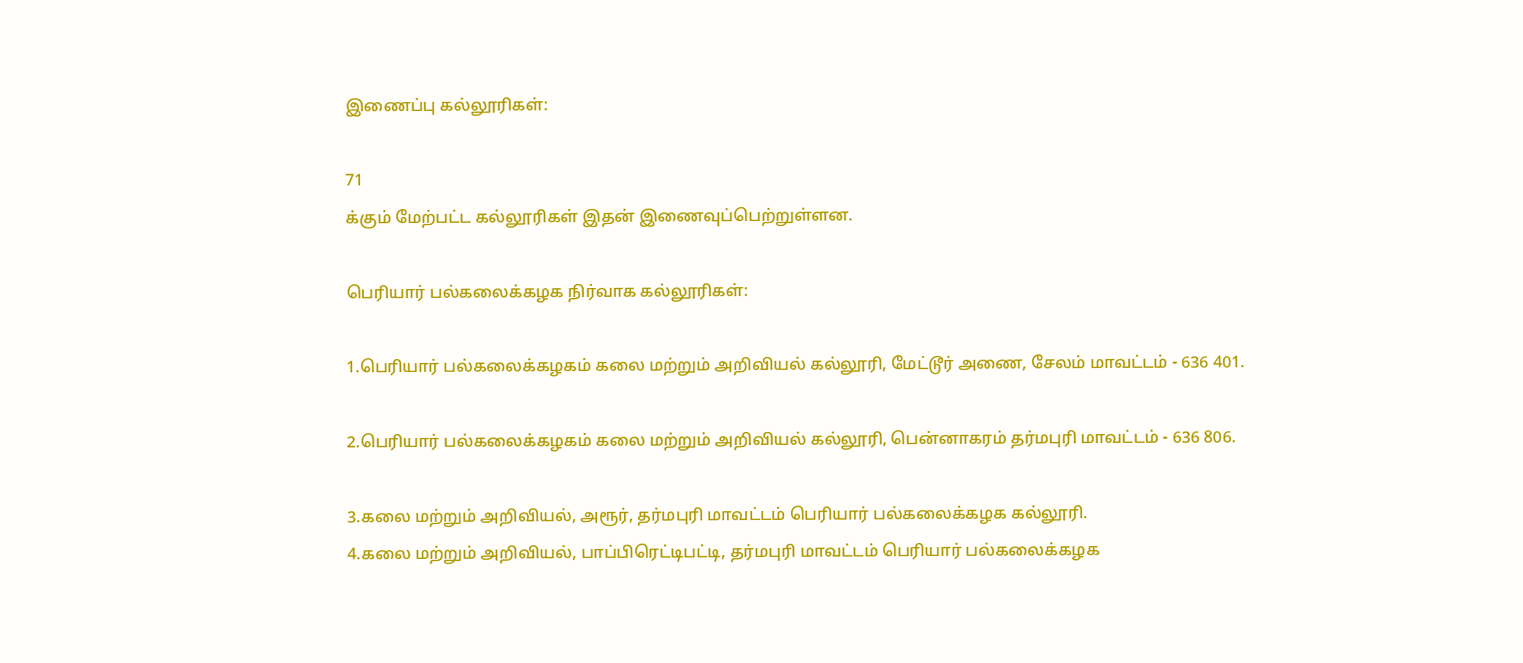இணைப்பு கல்லூரிகள்:

71
க்கும் மேற்பட்ட கல்லூரிகள் இதன் இணைவுப்பெற்றுள்ளன.

பெரியார் பல்கலைக்கழக நிர்வாக கல்லூரிகள்:

1.பெரியார் பல்கலைக்கழகம் கலை மற்றும் அறிவியல் கல்லூரி, மேட்டூர் அணை, சேலம் மாவட்டம் - 636 401.

2.பெரியார் பல்கலைக்கழகம் கலை மற்றும் அறிவியல் கல்லூரி, பென்னாகரம் தர்மபுரி மாவட்டம் - 636 806.

3.கலை மற்றும் அறிவியல், அரூர், தர்மபுரி மாவட்டம் பெரியார் பல்கலைக்கழக கல்லூரி.
4.கலை மற்றும் அறிவியல், பாப்பிரெட்டிபட்டி, தர்மபுரி மாவட்டம் பெரியார் பல்கலைக்கழக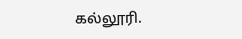கல்லூரி.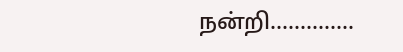நன்றி..............